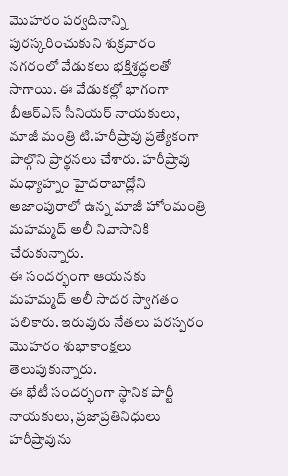మొహరం పర్వదినాన్ని పురస్కరించుకుని శుక్రవారం నగరంలో వేడుకలు భక్తిశ్రద్ధలతో సాగాయి. ఈ వేడుకల్లో భాగంగా బీఆర్ఎస్ సీనియర్ నాయకులు, మాజీ మంత్రి టి.హరీష్రావు ప్రత్యేకంగా పాల్గొని ప్రార్థనలు చేశారు. హరీష్రావు మధ్యాహ్నం హైదరాబాద్లోని అజాంపురాలో ఉన్న మాజీ హోంమంత్రి మహమ్మద్ అలీ నివాసానికి చేరుకున్నారు.
ఈ సందర్భంగా ఆయనకు మహమ్మద్ అలీ సాదర స్వాగతం పలికారు. ఇరువురు నేతలు పరస్పరం మొహరం శుభాకాంక్షలు తెలుపుకున్నారు.
ఈ భేటీ సందర్భంగా స్థానిక పార్టీ నాయకులు, ప్రజాప్రతినిధులు హరీష్రావును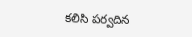కలిసి పర్వదిన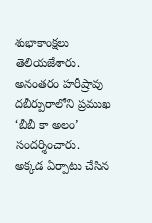శుభాకాంక్షలు తెలియజేశారు. అనంతరం హరీష్రావు దబీర్పురాలోని ప్రముఖ ‘బీబీ కా అలం’ సందర్శించారు.
అక్కడ ఏర్పాటు చేసిన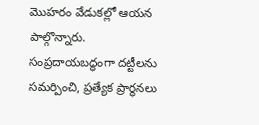మొహరం వేడుకల్లో ఆయన పాల్గొన్నారు. సంప్రదాయబద్ధంగా దట్టీలను సమర్పించి, ప్రత్యేక ప్రార్థనలు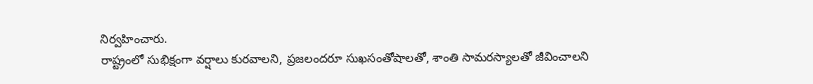నిర్వహించారు.
రాష్ట్రంలో సుభిక్షంగా వర్షాలు కురవాలని, ప్రజలందరూ సుఖసంతోషాలతో, శాంతి సామరస్యాలతో జీవించాలని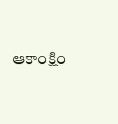ఆకాంక్షిం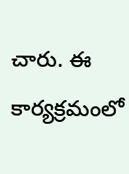చారు. ఈ కార్యక్రమంలో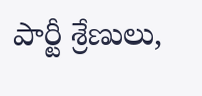పార్టీ శ్రేణులు,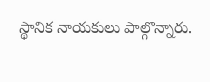స్థానిక నాయకులు పాల్గొన్నారు.